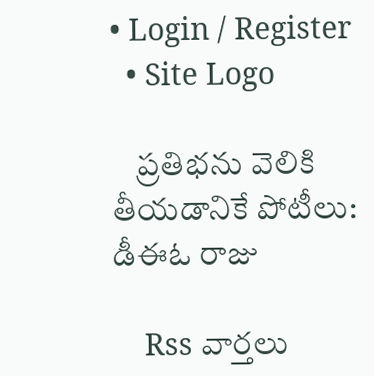• Login / Register
  • Site Logo

    ప్రతిభను వెలికి తీయడానికే పోటీలు: డీఈఓ రాజు

    Rss వార్తలు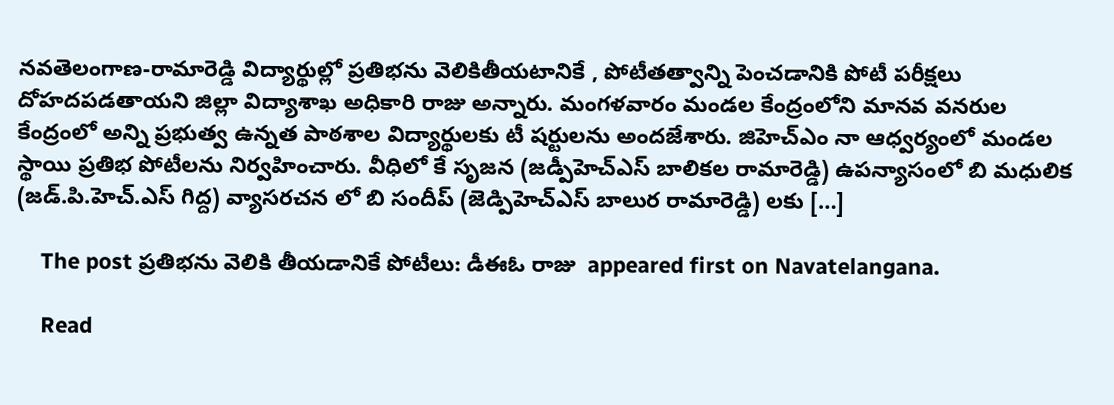నవతెలంగాణ-రామారెడ్డి విద్యార్థుల్లో ప్రతిభను వెలికితీయటానికే , పోటీతత్వాన్ని పెంచడానికి పోటీ పరీక్షలు దోహదపడతాయని జిల్లా విద్యాశాఖ అధికారి రాజు అన్నారు. మంగళవారం మండల కేంద్రంలోని మానవ వనరుల కేంద్రంలో అన్ని ప్రభుత్వ ఉన్నత పాఠశాల విద్యార్థులకు టీ షర్టులను అందజేశారు. జిహెచ్ఎం నా ఆధ్వర్యంలో మండల స్థాయి ప్రతిభ పోటీలను నిర్వహించారు. వీధిలో కే సృజన (జడ్పీహెచ్ఎస్ బాలికల రామారెడ్డి) ఉపన్యాసంలో బి మధులిక (జడ్.పి.హెచ్.ఎస్ గిద్ద) వ్యాసరచన లో బి సందీప్ (జెడ్పిహెచ్ఎస్ బాలుర రామారెడ్డి) లకు […]

    The post ప్రతిభను వెలికి తీయడానికే పోటీలు: డీఈఓ రాజు  appeared first on Navatelangana.

    Read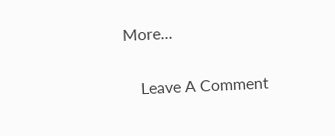More...

    Leave A Comment